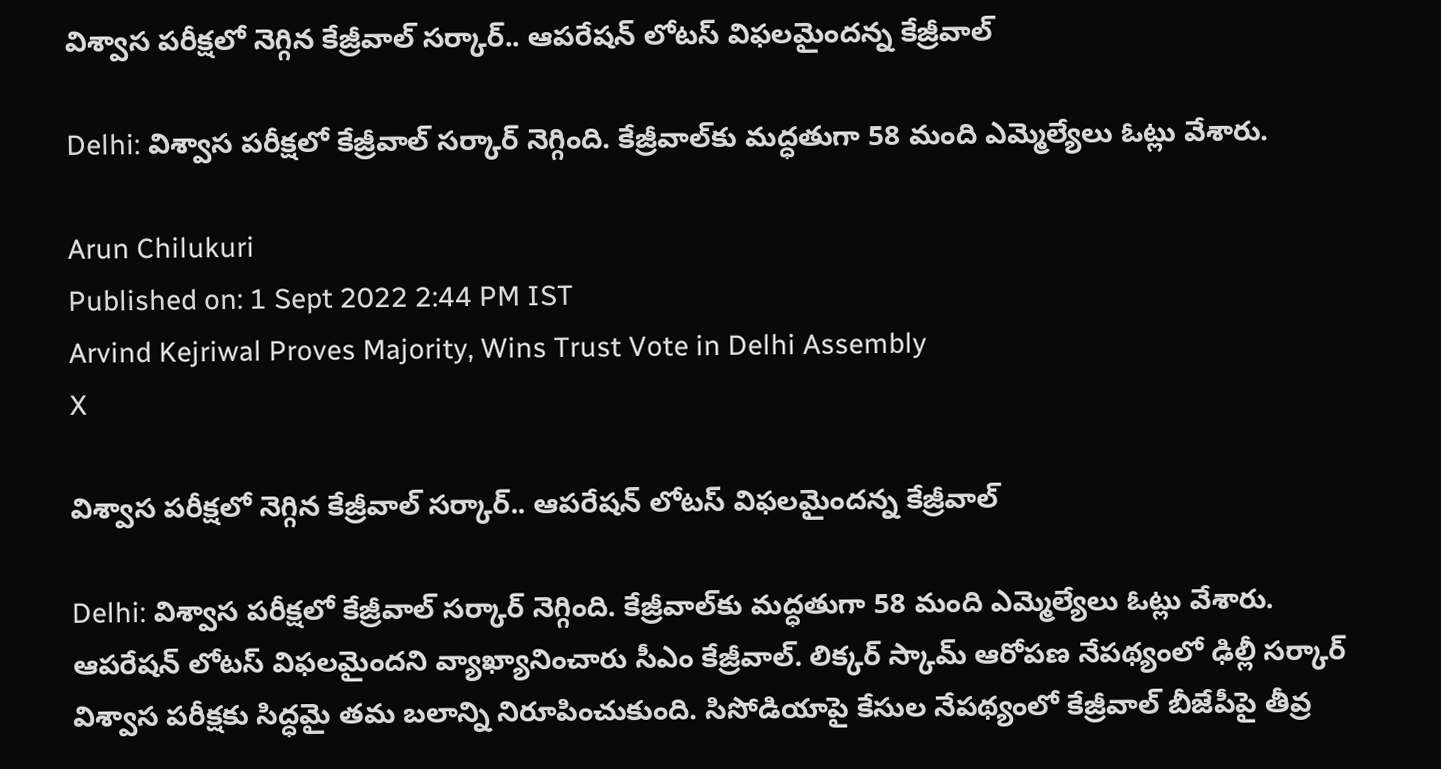విశ్వాస పరీక్షలో నెగ్గిన కేజ్రీవాల్ సర్కార్.. ఆపరేషన్ లోటస్ విఫలమైందన్న కేజ్రీవాల్

Delhi: విశ్వాస పరీక్షలో కేజ్రీవాల్ సర్కార్ నెగ్గింది. కేజ్రీవాల్‌కు మద్ధతుగా 58 మంది ఎమ్మెల్యేలు ఓట్లు వేశారు.

Arun Chilukuri
Published on: 1 Sept 2022 2:44 PM IST
Arvind Kejriwal Proves Majority, Wins Trust Vote in Delhi Assembly
X

విశ్వాస పరీక్షలో నెగ్గిన కేజ్రీవాల్ సర్కార్.. ఆపరేషన్ లోటస్ విఫలమైందన్న కేజ్రీవాల్

Delhi: విశ్వాస పరీక్షలో కేజ్రీవాల్ సర్కార్ నెగ్గింది. కేజ్రీవాల్‌కు మద్ధతుగా 58 మంది ఎమ్మెల్యేలు ఓట్లు వేశారు. ఆపరేషన్ లోటస్ విఫలమైందని వ్యాఖ్యానించారు సీఎం కేజ్రీవాల్. లిక్కర్ స్కామ్ ఆరోపణ నేపథ్యంలో ఢిల్లీ సర్కార్ విశ్వాస పరీక్షకు సిద్ధమై తమ బలాన్ని నిరూపించుకుంది. సిసోడియాపై కేసుల నేపథ్యంలో కేజ్రీవాల్ బీజేపీపై తీవ్ర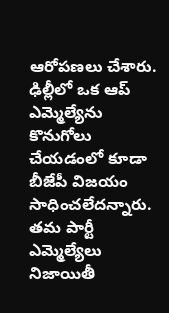ఆరోపణలు చేశారు. ఢిల్లీలో ఒక ఆప్ ఎమ్మెల్యేను కొనుగోలు చేయ‌డంలో కూడా బీజేపీ విజయం సాధించలేదన్నారు. తమ పార్టీ ఎమ్మెల్యేలు నిజాయితీ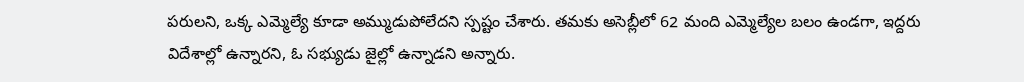పరులని, ఒక్క ఎమ్మెల్యే కూడా అమ్ముడుపోలేదని స్పష్టం చేశారు. త‌మకు అసెబ్లీలో 62 మంది ఎమ్మెల్యేల బ‌లం ఉండ‌గా, ఇద్ద‌రు విదేశాల్లో ఉన్నార‌ని, ఓ స‌భ్యుడు జైల్లో ఉన్నాడని అన్నారు.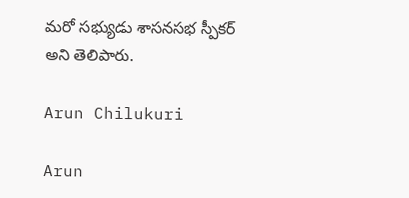మ‌రో సభ్యుడు శాస‌న‌స‌భ స్పీక‌ర్ అని తెలిపారు.

Arun Chilukuri

Arun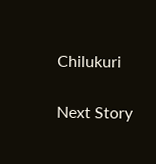Chilukuri

Next Story